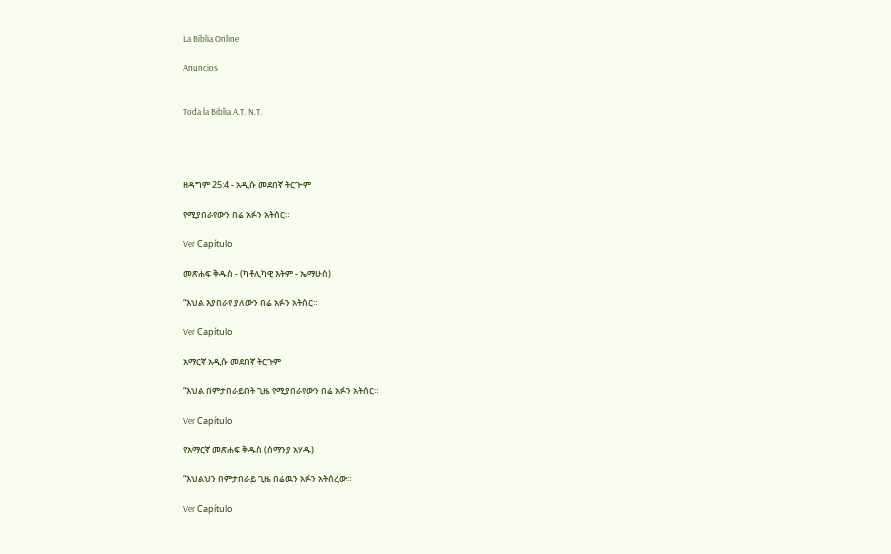La Biblia Online

Anuncios


Toda la Biblia A.T. N.T.




ዘዳግም 25:4 - አዲሱ መደበኛ ትርጒም

የሚያበራየውን በሬ አፉን አትሰር።

Ver Capítulo

መጽሐፍ ቅዱስ - (ካቶሊካዊ እትም - ኤማሁስ)

“እህል እያበራየ ያለውን በሬ አፉን አትሰር።

Ver Capítulo

አማርኛ አዲሱ መደበኛ ትርጉም

“እህል በምታበራይበት ጊዜ የሚያበራየውን በሬ አፉን አትሰር።

Ver Capítulo

የአማርኛ መጽሐፍ ቅዱስ (ሰማንያ አሃዱ)

“እህልህን በምታበራይ ጊዜ በሬዉን አፉን አትሰረው።

Ver Capítulo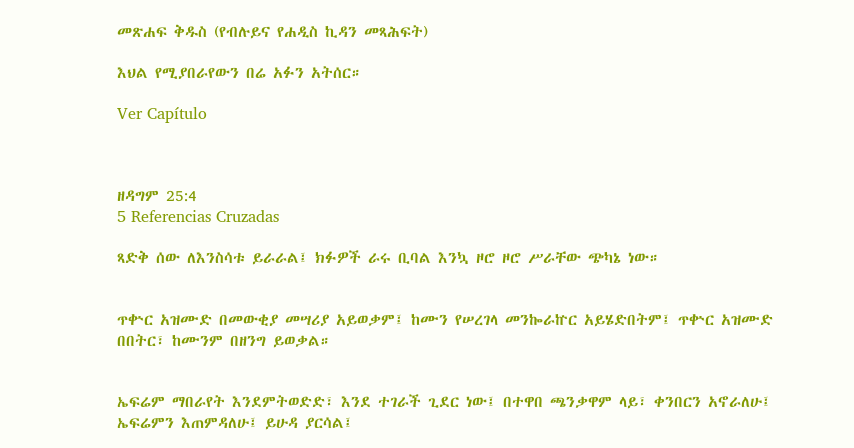መጽሐፍ ቅዱስ (የብሉይና የሐዲስ ኪዳን መጻሕፍት)

እህል የሚያበራየውን በሬ አፉን አትሰር።

Ver Capítulo



ዘዳግም 25:4
5 Referencias Cruzadas

ጻድቅ ሰው ለእንስሳቱ ይራራል፤ ክፉዎች ራሩ ቢባል እንኳ ዞሮ ዞሮ ሥራቸው ጭካኔ ነው።


ጥቍር አዝሙድ በመውቂያ መሣሪያ አይወቃም፤ ከሙን የሠረገላ መንኰራኵር አይሄድበትም፤ ጥቍር አዝሙድ በበትር፣ ከሙንም በዘንግ ይወቃል።


ኤፍሬም ማበራየት እንደምትወድድ፣ እንደ ተገራች ጊደር ነው፤ በተዋበ ጫንቃዋም ላይ፣ ቀንበርን አኖራለሁ፤ ኤፍሬምን እጠምዳለሁ፤ ይሁዳ ያርሳል፤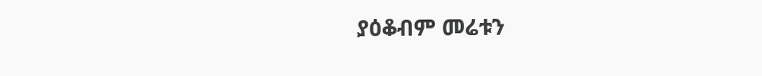ያዕቆብም መሬቱን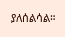ያለሰልሳል።